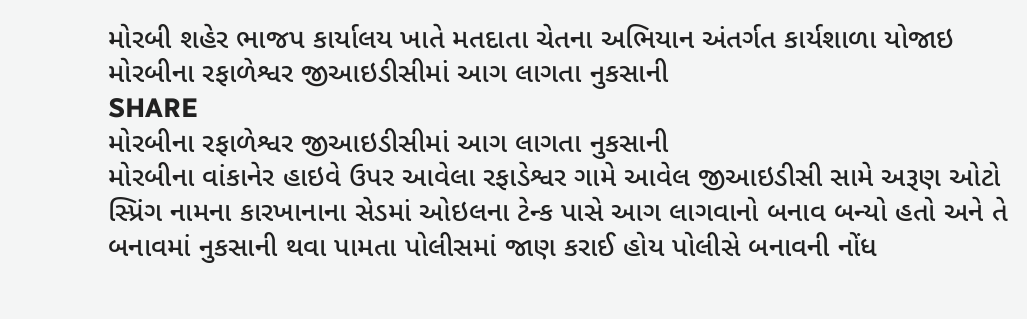મોરબી શહેર ભાજપ કાર્યાલય ખાતે મતદાતા ચેતના અભિયાન અંતર્ગત કાર્યશાળા યોજાઇ
મોરબીના રફાળેશ્વર જીઆઇડીસીમાં આગ લાગતા નુકસાની
SHARE
મોરબીના રફાળેશ્વર જીઆઇડીસીમાં આગ લાગતા નુકસાની
મોરબીના વાંકાનેર હાઇવે ઉપર આવેલા રફાડેશ્વર ગામે આવેલ જીઆઇડીસી સામે અરૂણ ઓટો સ્પ્રિંગ નામના કારખાનાના સેડમાં ઓઇલના ટેન્ક પાસે આગ લાગવાનો બનાવ બન્યો હતો અને તે બનાવમાં નુકસાની થવા પામતા પોલીસમાં જાણ કરાઈ હોય પોલીસે બનાવની નોંધ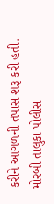કરીને આગળની તપાસ શરૂ કરી હતી.
મોરબી તાલુકા પોલીસ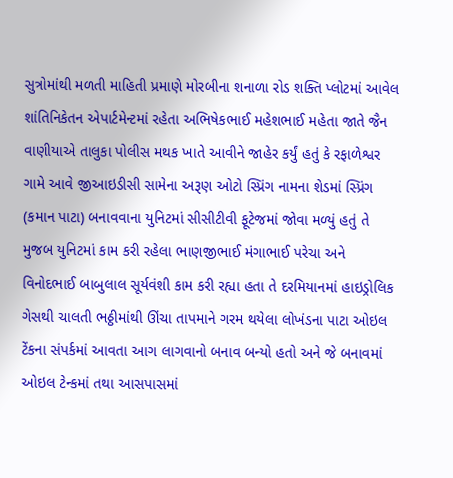સુત્રોમાંથી મળતી માહિતી પ્રમાણે મોરબીના શનાળા રોડ શક્તિ પ્લોટમાં આવેલ શાંતિનિકેતન એપાર્ટમેન્ટમાં રહેતા અભિષેકભાઈ મહેશભાઈ મહેતા જાતે જૈન વાણીયાએ તાલુકા પોલીસ મથક ખાતે આવીને જાહેર કર્યું હતું કે રફાળેશ્વર ગામે આવે જીઆઇડીસી સામેના અરૂણ ઓટો સ્પ્રિંગ નામના શેડમાં સ્પ્રિંગ (કમાન પાટા) બનાવવાના યુનિટમાં સીસીટીવી ફૂટેજમાં જોવા મળ્યું હતું તે મુજબ યુનિટમાં કામ કરી રહેલા ભાણજીભાઈ મંગાભાઈ પરેચા અને વિનોદભાઈ બાબુલાલ સૂર્યવંશી કામ કરી રહ્યા હતા તે દરમિયાનમાં હાઇડ્રોલિક ગેસથી ચાલતી ભઠ્ઠીમાંથી ઊંચા તાપમાને ગરમ થયેલા લોખંડના પાટા ઓઇલ ટેંકના સંપર્કમાં આવતા આગ લાગવાનો બનાવ બન્યો હતો અને જે બનાવમાં ઓઇલ ટેન્કમાં તથા આસપાસમાં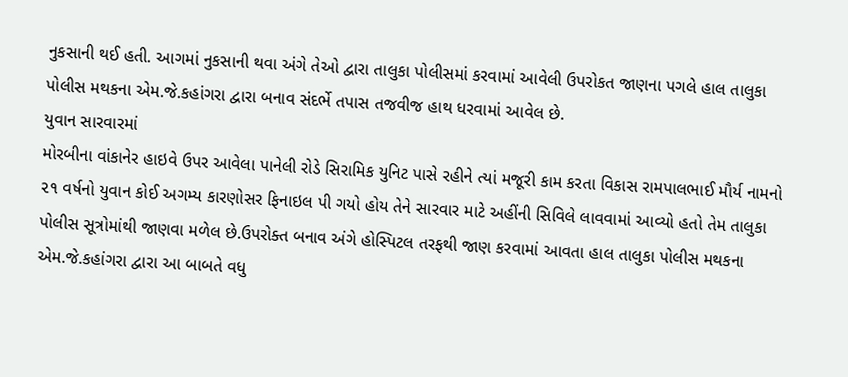નુકસાની થઈ હતી. આગમાં નુકસાની થવા અંગે તેઓ દ્વારા તાલુકા પોલીસમાં કરવામાં આવેલી ઉપરોકત જાણના પગલે હાલ તાલુકા પોલીસ મથકના એમ.જે.કહાંગરા દ્વારા બનાવ સંદર્ભે તપાસ તજવીજ હાથ ધરવામાં આવેલ છે.
યુવાન સારવારમાં
મોરબીના વાંકાનેર હાઇવે ઉપર આવેલા પાનેલી રોડે સિરામિક યુનિટ પાસે રહીને ત્યાં મજૂરી કામ કરતા વિકાસ રામપાલભાઈ મૌર્ય નામનો ૨૧ વર્ષનો યુવાન કોઈ અગમ્ય કારણોસર ફિનાઇલ પી ગયો હોય તેને સારવાર માટે અહીંની સિવિલે લાવવામાં આવ્યો હતો તેમ તાલુકા પોલીસ સૂત્રોમાંથી જાણવા મળેલ છે.ઉપરોક્ત બનાવ અંગે હોસ્પિટલ તરફથી જાણ કરવામાં આવતા હાલ તાલુકા પોલીસ મથકના એમ.જે.કહાંગરા દ્વારા આ બાબતે વધુ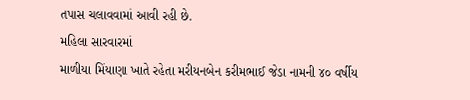તપાસ ચલાવવામાં આવી રહી છે.
મહિલા સારવારમાં
માળીયા મિંયાણા ખાતે રહેતા મરીયનબેન કરીમભાઈ જેડા નામની ૪૦ વર્ષીય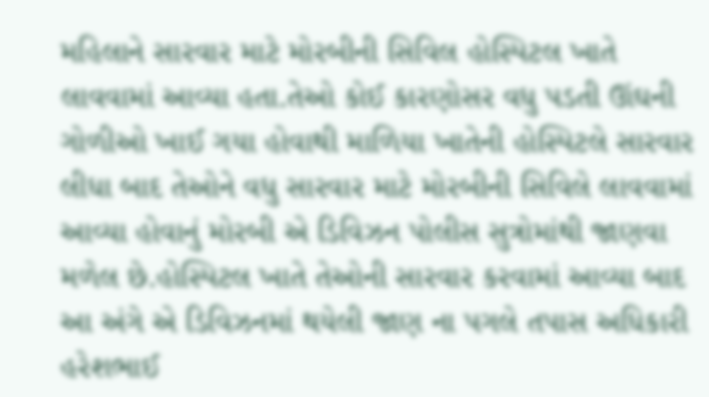મહિલાને સારવાર માટે મોરબીની સિવિલ હોસ્પિટલ ખાતે લાવવામાં આવ્યા હતા.તેઓ કોઈ કારણોસર વધુ પડતી ઊંઘની ગોળીઓ ખાઈ ગયા હોવાથી માળિયા ખાતેની હોસ્પિટલે સારવાર લીધા બાદ તેઓને વધુ સારવાર માટે મોરબીની સિવિલે લાવવામાં આવ્યા હોવાનું મોરબી એ ડિવિઝન પોલીસ સુત્રોમાંથી જાણવા મળેલ છે.હોસ્પિટલ ખાતે તેઓની સારવાર કરવામાં આવ્યા બાદ આ અંગે એ ડિવિઝનમાં થયેલી જાણ ના પગલે તપાસ અધિકારી હરેશભાઈ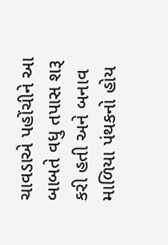ચાવડાએ પહોંચીને આ બાબતે વધુ તપાસ શરૂ કરી હતી અને બનાવ માળિયા પંથકનો હોય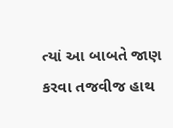ત્યાં આ બાબતે જાણ કરવા તજવીજ હાથ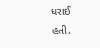ધરાઈ હતી.